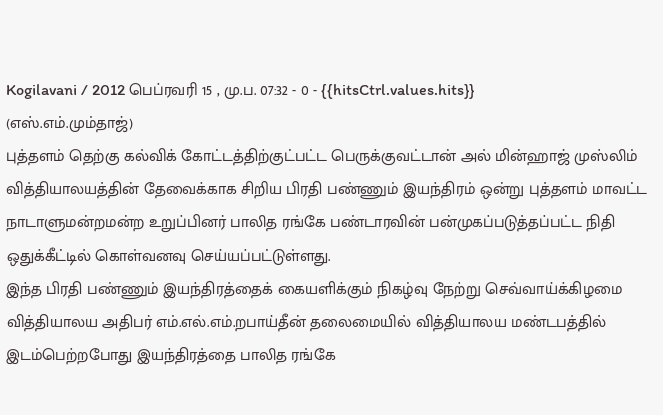Kogilavani / 2012 பெப்ரவரி 15 , மு.ப. 07:32 - 0 - {{hitsCtrl.values.hits}}
(எஸ்.எம்.மும்தாஜ்)
புத்தளம் தெற்கு கல்விக் கோட்டத்திற்குட்பட்ட பெருக்குவட்டான் அல் மின்ஹாஜ் முஸ்லிம் வித்தியாலயத்தின் தேவைக்காக சிறிய பிரதி பண்ணும் இயந்திரம் ஒன்று புத்தளம் மாவட்ட நாடாளுமன்றமன்ற உறுப்பினர் பாலித ரங்கே பண்டாரவின் பன்முகப்படுத்தப்பட்ட நிதி ஒதுக்கீட்டில் கொள்வனவு செய்யப்பட்டுள்ளது.
இந்த பிரதி பண்ணும் இயந்திரத்தைக் கையளிக்கும் நிகழ்வு நேற்று செவ்வாய்க்கிழமை வித்தியாலய அதிபர் எம்.எல்.எம்.றபாய்தீன் தலைமையில் வித்தியாலய மண்டபத்தில் இடம்பெற்றபோது இயந்திரத்தை பாலித ரங்கே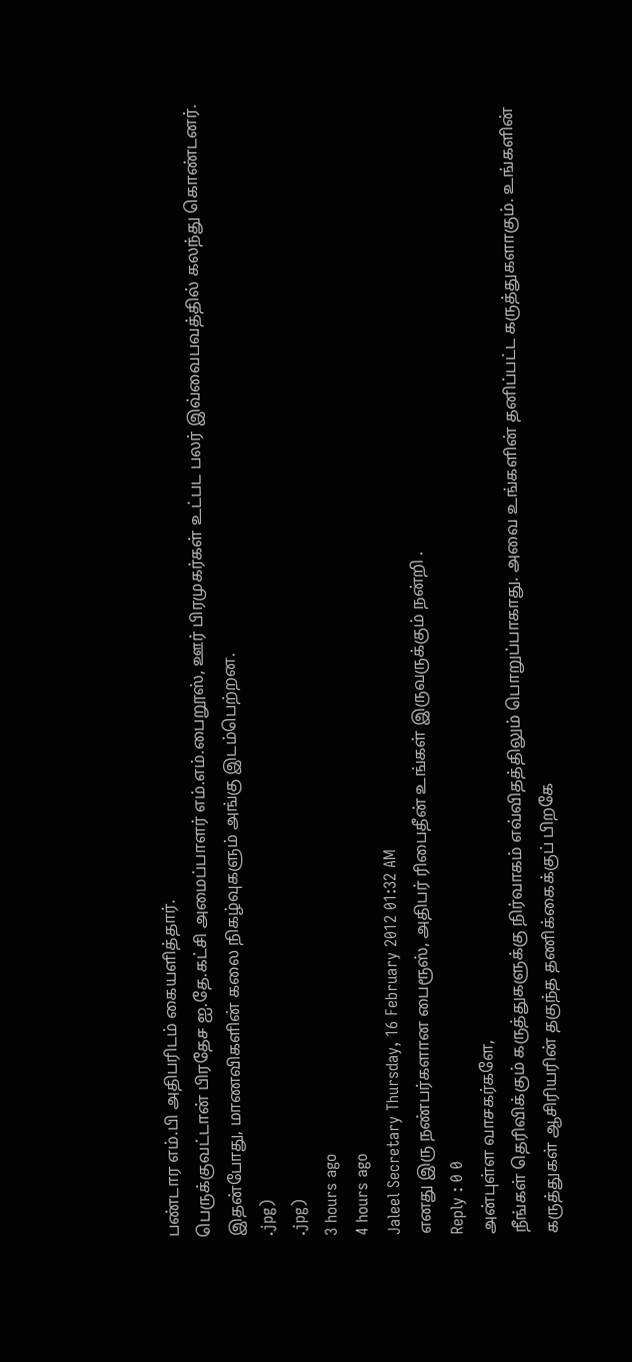பண்டார எம்.பி அதிபரிடம் கையளித்தார்.
பெருக்குவட்டான் பிரதேச ஐ.தே.கட்சி அமைப்பாளர் எம்.எம்.பைறூஸ், ஊர் பிரமுகர்கள் உட்பட பலர் இவ்வைபவத்தில் கலந்து கொண்டனர்.
இதன்போது, மாணவிகளின் கலை நிகழ்வுகளும் அங்கு இடம்பெற்றன.
.jpg)
.jpg)
3 hours ago
4 hours ago
Jaleel Secretary Thursday, 16 February 2012 01:32 AM
எனது இரு நண்பர்களான பைரூஸ், அதிபர் ரிபைதீன் உங்கள் இருவருக்கும் நன்றி .
Reply : 0 0
அன்புள்ள வாசகர்களே,
நீங்கள் தெரிவிக்கும் கருத்துகளுக்கு நிர்வாகம் எவ்விதத்திலும் பொறுப்பாகாது. அவை உங்களின் தனிப்பட்ட கருத்துகளாகும். உங்களின் கருத்துகள் ஆசிரியரின் தகுந்த தணிக்கைக்குப் பிறகே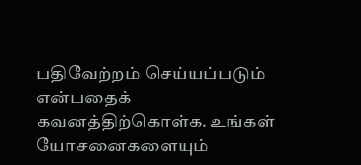பதிவேற்றம் செய்யப்படும் என்பதைக் கவனத்திற்கொள்க. உங்கள் யோசனைகளையும்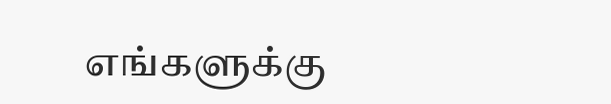எங்களுக்கு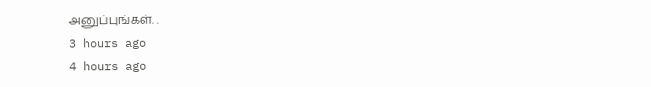அனுப்புங்கள். .
3 hours ago
4 hours ago